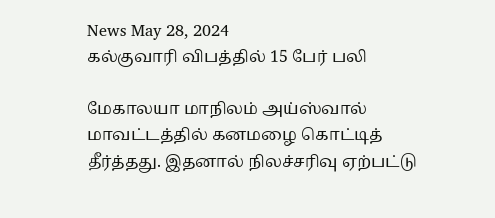News May 28, 2024
கல்குவாரி விபத்தில் 15 பேர் பலி

மேகாலயா மாநிலம் அய்ஸ்வால் மாவட்டத்தில் கனமழை கொட்டித் தீர்த்தது. இதனால் நிலச்சரிவு ஏற்பட்டு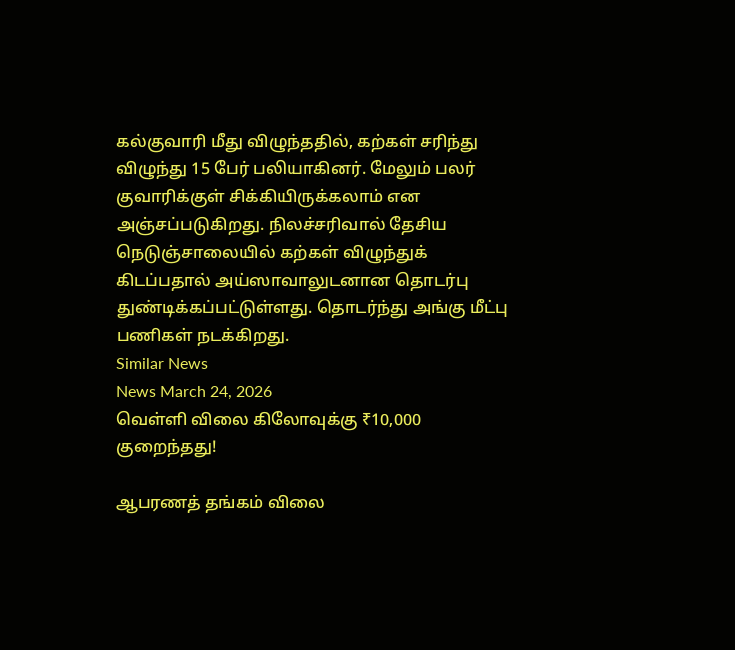கல்குவாரி மீது விழுந்ததில், கற்கள் சரிந்து விழுந்து 15 பேர் பலியாகினர். மேலும் பலர் குவாரிக்குள் சிக்கியிருக்கலாம் என அஞ்சப்படுகிறது. நிலச்சரிவால் தேசிய நெடுஞ்சாலையில் கற்கள் விழுந்துக் கிடப்பதால் அய்ஸாவாலுடனான தொடர்பு துண்டிக்கப்பட்டுள்ளது. தொடர்ந்து அங்கு மீட்பு பணிகள் நடக்கிறது.
Similar News
News March 24, 2026
வெள்ளி விலை கிலோவுக்கு ₹10,000 குறைந்தது!

ஆபரணத் தங்கம் விலை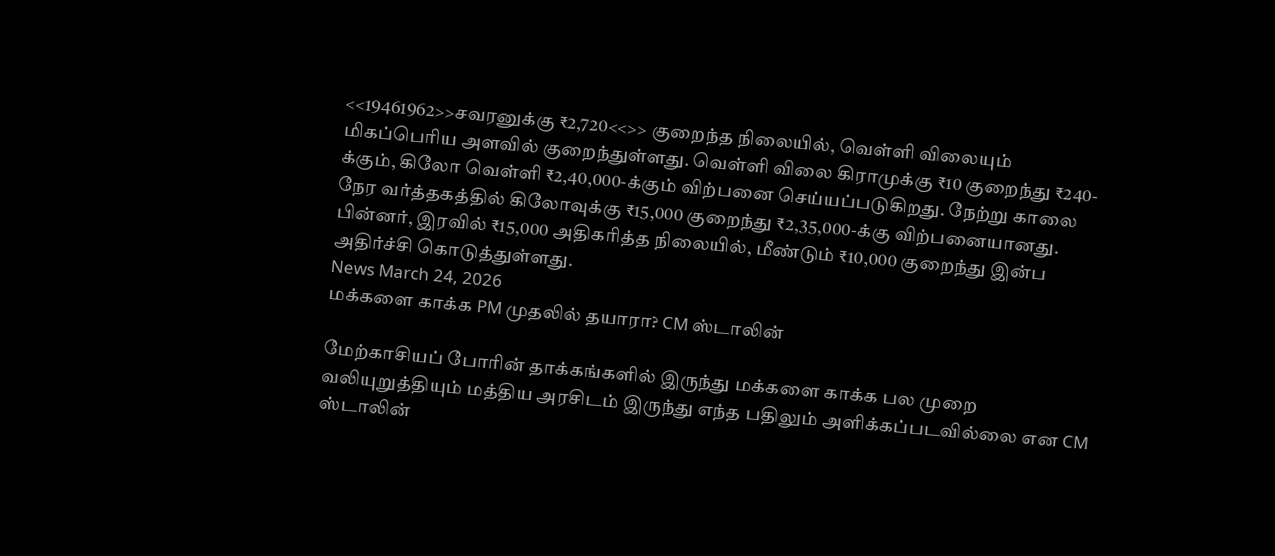<<19461962>>சவரனுக்கு ₹2,720<<>> குறைந்த நிலையில், வெள்ளி விலையும் மிகப்பெரிய அளவில் குறைந்துள்ளது. வெள்ளி விலை கிராமுக்கு ₹10 குறைந்து ₹240-க்கும், கிலோ வெள்ளி ₹2,40,000-க்கும் விற்பனை செய்யப்படுகிறது. நேற்று காலை நேர வர்த்தகத்தில் கிலோவுக்கு ₹15,000 குறைந்து ₹2,35,000-க்கு விற்பனையானது. பின்னர், இரவில் ₹15,000 அதிகரித்த நிலையில், மீண்டும் ₹10,000 குறைந்து இன்ப அதிர்ச்சி கொடுத்துள்ளது.
News March 24, 2026
மக்களை காக்க PM முதலில் தயாரா? CM ஸ்டாலின்

மேற்காசியப் போரின் தாக்கங்களில் இருந்து மக்களை காக்க பல முறை வலியுறுத்தியும் மத்திய அரசிடம் இருந்து எந்த பதிலும் அளிக்கப்படவில்லை என CM ஸ்டாலின்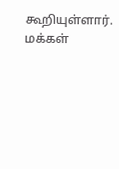கூறியுள்ளார். மக்கள்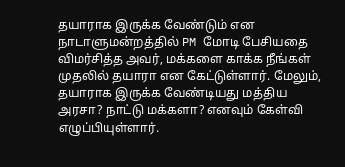தயாராக இருக்க வேண்டும் என நாடாளுமன்றத்தில் PM மோடி பேசியதை விமர்சித்த அவர், மக்களை காக்க நீங்கள் முதலில் தயாரா என கேட்டுள்ளார். மேலும், தயாராக இருக்க வேண்டியது மத்திய அரசா? நாட்டு மக்களா? எனவும் கேள்வி எழுப்பியுள்ளார்.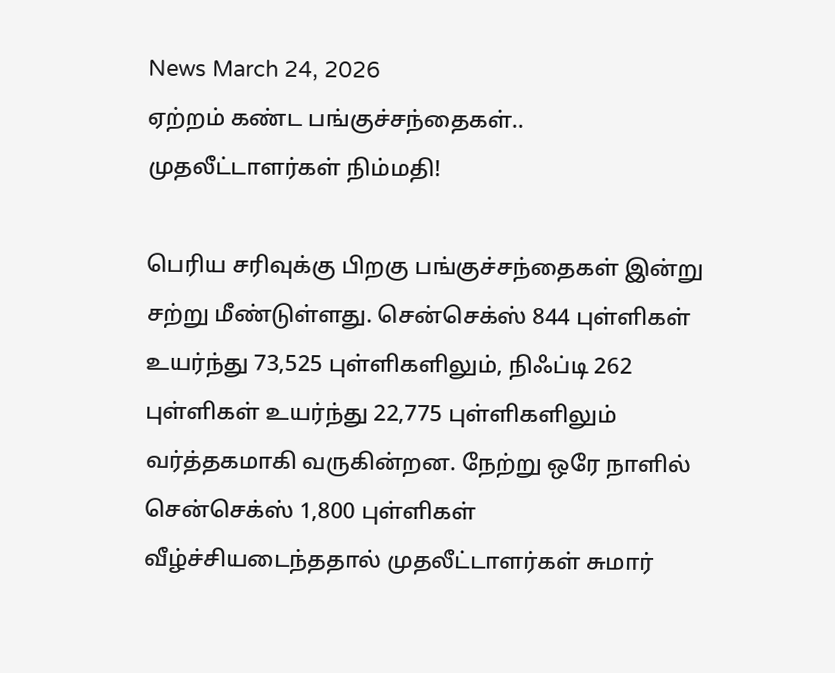News March 24, 2026
ஏற்றம் கண்ட பங்குச்சந்தைகள்.. முதலீட்டாளர்கள் நிம்மதி!

பெரிய சரிவுக்கு பிறகு பங்குச்சந்தைகள் இன்று சற்று மீண்டுள்ளது. சென்செக்ஸ் 844 புள்ளிகள் உயர்ந்து 73,525 புள்ளிகளிலும், நிஃப்டி 262 புள்ளிகள் உயர்ந்து 22,775 புள்ளிகளிலும் வர்த்தகமாகி வருகின்றன. நேற்று ஒரே நாளில் சென்செக்ஸ் 1,800 புள்ளிகள் வீழ்ச்சியடைந்ததால் முதலீட்டாளர்கள் சுமார்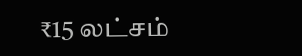₹15 லட்சம்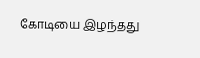கோடியை இழந்தது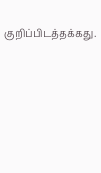குறிப்பிடத்தக்கது.